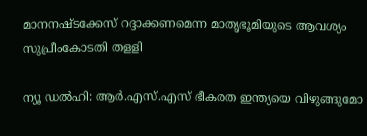മാനനഷ്ടക്കേസ്‌ റദ്ദാക്കണമെന്ന മാതൃഭൂമിയുടെ ആവശ്യം സുപ്രീംകോടതി തളളി

ന്യൂ ഡല്‍ഹി: ആര്‍.എസ്‌.എസ്‌ ഭീകരത ഇന്ത്യയെ വിഴുങ്ങുമോ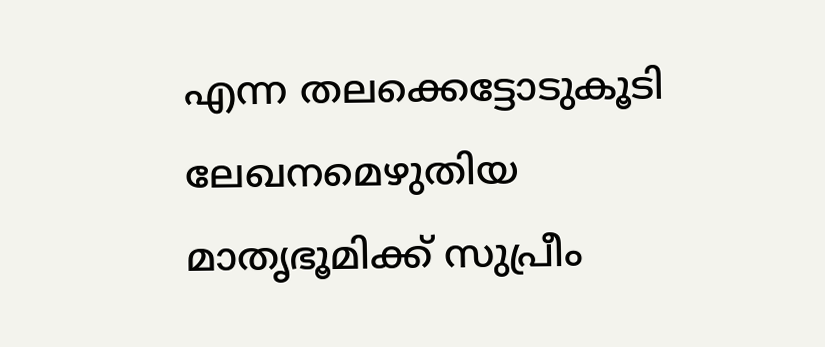എന്ന തലക്കെട്ടോടുകൂടി ലേഖനമെഴുതിയ മാതൃഭൂമിക്ക്‌ സുപ്രീം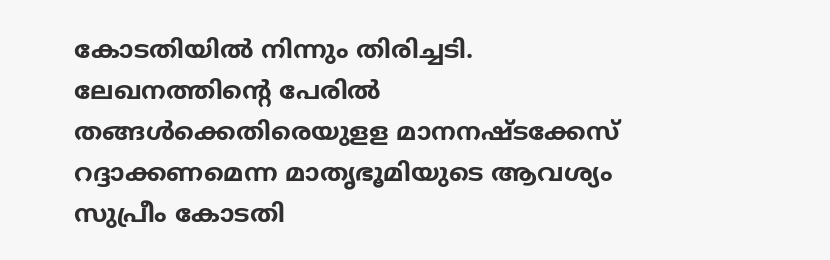കോടതിയില്‍ നിന്നും തിരിച്ചടി. ലേഖനത്തിന്റെ പേരില്‍ തങ്ങള്‍ക്കെതിരെയുളള മാനനഷ്ടക്കേസ്‌ റദ്ദാക്കണമെന്ന മാതൃഭൂമിയുടെ ആവശ്യം സുപ്രീം കോടതി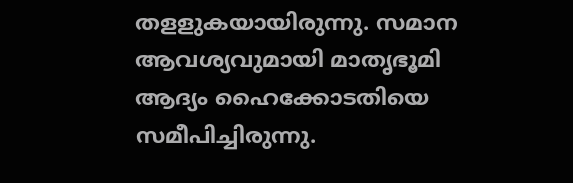തളളുകയായിരുന്നു. സമാന ആവശ്യവുമായി മാതൃഭൂമി ആദ്യം ഹൈക്കോടതിയെ സമീപിച്ചിരുന്നു.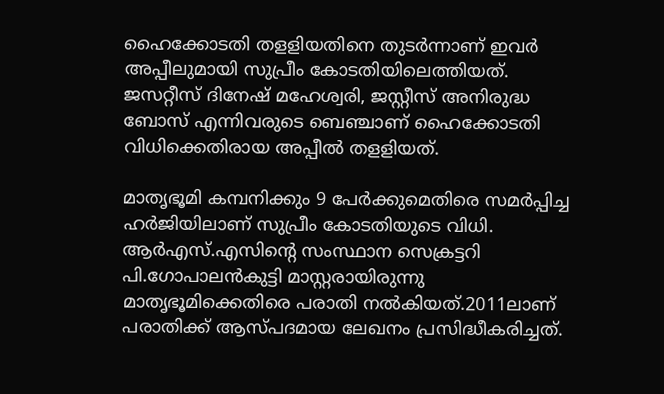ഹൈക്കോടതി തളളിയതിനെ തുടര്‍ന്നാണ്‌ ഇവര്‍ അപ്പീലുമായി സുപ്രീം കോടതിയിലെത്തിയത്‌. ജസറ്റീസ്‌ ദിനേഷ്‌ മഹേശ്വരി, ജസ്റ്റീസ്‌ അനിരുദ്ധ ബോസ്‌ എന്നിവരുടെ ബെഞ്ചാണ്‌ ഹൈക്കോടതി വിധിക്കെതിരായ അപ്പീല്‍ തളളിയത്‌.

മാതൃഭൂമി കമ്പനിക്കും 9 പേര്‍ക്കുമെതിരെ സമര്‍പ്പിച്ച ഹര്‍ജിയിലാണ്‌ സുപ്രീം കോടതിയുടെ വിധി. ആര്‍എസ്‌.എസിന്റെ സംസ്ഥാന സെക്രട്ടറി പി.ഗോപാലന്‍കുട്ടി മാസ്റ്റരായിരുന്നു മാതൃഭൂമിക്കെതിരെ പരാതി നല്‍കിയത്‌.2011ലാണ്‌ പരാതിക്ക് ആസ്‌പദമായ ലേഖനം പ്രസിദ്ധീകരിച്ചത്‌.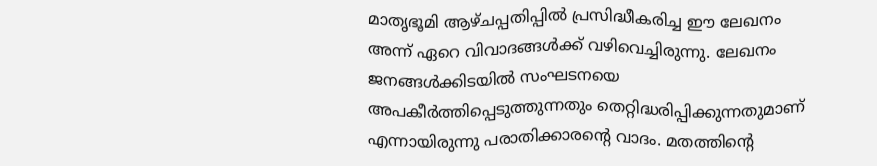മാതൃഭൂമി ആഴ്‌ചപ്പതിപ്പില്‍ പ്രസിദ്ധീകരിച്ച ഈ ലേഖനം അന്ന്‌ ഏറെ വിവാദങ്ങള്‍ക്ക്‌ വഴിവെച്ചിരുന്നു. ലേഖനം ജനങ്ങള്‍ക്കിടയില്‍ സംഘടനയെ അപകീര്‍ത്തിപ്പെടുത്തുന്നതും തെറ്റിദ്ധരിപ്പിക്കുന്നതുമാണ്‌ എന്നായിരുന്നു പരാതിക്കാരന്റെ വാദം. മതത്തിന്റെ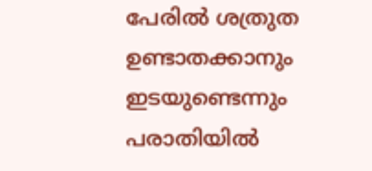പേരില്‍ ശത്രുത ഉണ്ടാതക്കാനും ഇടയുണ്ടെന്നും പരാതിയില്‍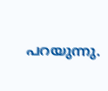പറയുന്നു.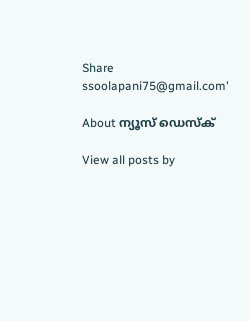Share
ssoolapani75@gmail.com'

About ന്യൂസ് ഡെസ്ക്

View all posts by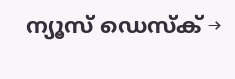ന്യൂസ് ഡെസ്ക് →